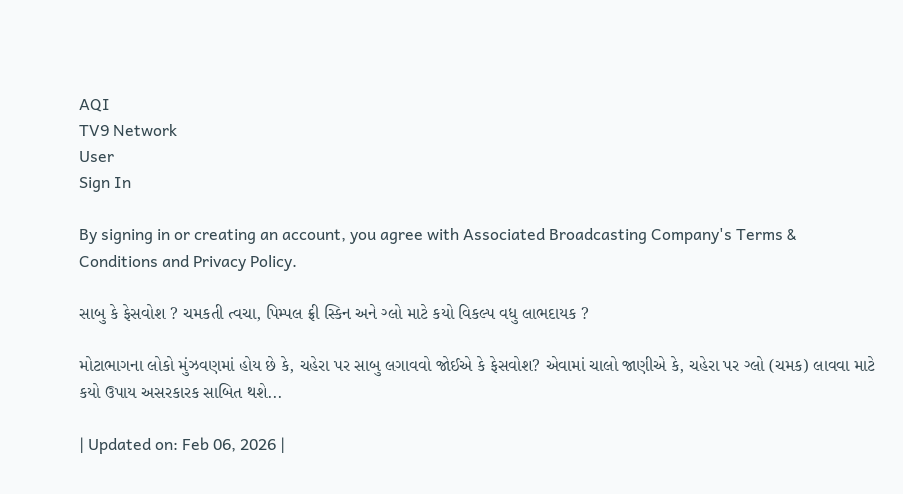AQI
TV9 Network
User
Sign In

By signing in or creating an account, you agree with Associated Broadcasting Company's Terms & Conditions and Privacy Policy.

સાબુ કે ફેસવોશ ? ચમકતી ત્વચા, પિમ્પલ ફ્રી સ્કિન અને ગ્લો માટે કયો વિકલ્પ વધુ લાભદાયક ?

મોટાભાગના લોકો મુંઝવણમાં હોય છે કે, ચહેરા પર સાબુ લગાવવો જોઈએ કે ફેસવોશ? એવામાં ચાલો જાણીએ કે, ચહેરા પર ગ્લો (ચમક) લાવવા માટે કયો ઉપાય અસરકારક સાબિત થશે...

| Updated on: Feb 06, 2026 |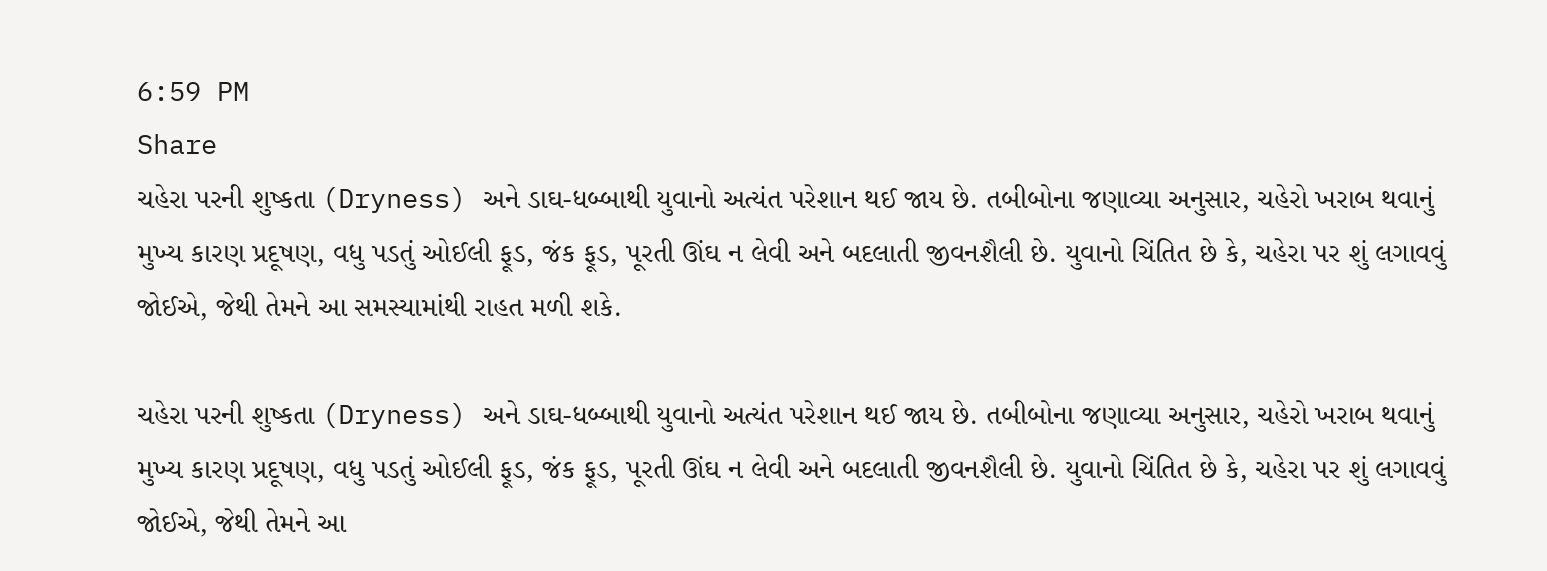6:59 PM
Share
ચહેરા પરની શુષ્કતા (Dryness) અને ડાઘ-ધબ્બાથી યુવાનો અત્યંત પરેશાન થઈ જાય છે. તબીબોના જણાવ્યા અનુસાર, ચહેરો ખરાબ થવાનું મુખ્ય કારણ પ્રદૂષણ, વધુ પડતું ઓઈલી ફૂડ, જંક ફૂડ, પૂરતી ઊંઘ ન લેવી અને બદલાતી જીવનશૈલી છે. યુવાનો ચિંતિત છે કે, ચહેરા પર શું લગાવવું જોઈએ, જેથી તેમને આ સમસ્યામાંથી રાહત મળી શકે.

ચહેરા પરની શુષ્કતા (Dryness) અને ડાઘ-ધબ્બાથી યુવાનો અત્યંત પરેશાન થઈ જાય છે. તબીબોના જણાવ્યા અનુસાર, ચહેરો ખરાબ થવાનું મુખ્ય કારણ પ્રદૂષણ, વધુ પડતું ઓઈલી ફૂડ, જંક ફૂડ, પૂરતી ઊંઘ ન લેવી અને બદલાતી જીવનશૈલી છે. યુવાનો ચિંતિત છે કે, ચહેરા પર શું લગાવવું જોઈએ, જેથી તેમને આ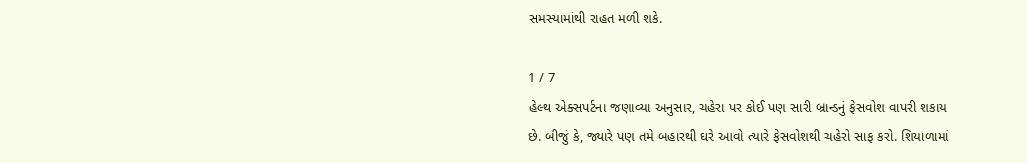સમસ્યામાંથી રાહત મળી શકે.

1 / 7
હેલ્થ એક્સપર્ટના જણાવ્યા અનુસાર, ચહેરા પર કોઈ પણ સારી બ્રાન્ડનું ફેસવોશ વાપરી શકાય છે. બીજું કે, જ્યારે પણ તમે બહારથી ઘરે આવો ત્યારે ફેસવોશથી ચહેરો સાફ કરો. શિયાળામાં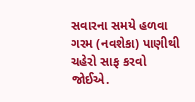સવારના સમયે હળવા ગરમ (નવશેકા) પાણીથી ચહેરો સાફ કરવો જોઈએ.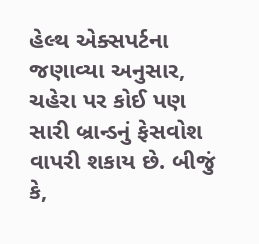હેલ્થ એક્સપર્ટના જણાવ્યા અનુસાર, ચહેરા પર કોઈ પણ સારી બ્રાન્ડનું ફેસવોશ વાપરી શકાય છે. બીજું કે,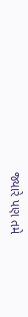જ્યારે પણ તમે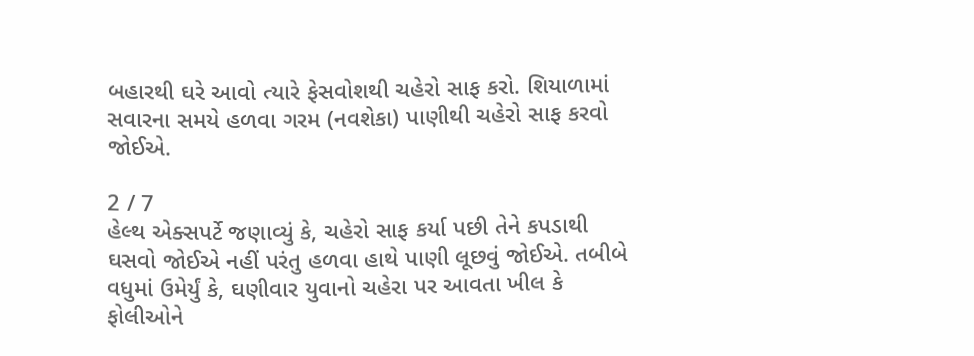બહારથી ઘરે આવો ત્યારે ફેસવોશથી ચહેરો સાફ કરો. શિયાળામાં સવારના સમયે હળવા ગરમ (નવશેકા) પાણીથી ચહેરો સાફ કરવો જોઈએ.

2 / 7
હેલ્થ એક્સપર્ટે જણાવ્યું કે, ચહેરો સાફ કર્યા પછી તેને કપડાથી ઘસવો જોઈએ નહીં પરંતુ હળવા હાથે પાણી લૂછવું જોઈએ. તબીબે વધુમાં ઉમેર્યું કે, ઘણીવાર યુવાનો ચહેરા પર આવતા ખીલ કે ફોલીઓને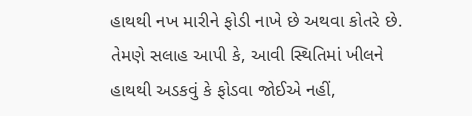હાથથી નખ મારીને ફોડી નાખે છે અથવા કોતરે છે. તેમણે સલાહ આપી કે, આવી સ્થિતિમાં ખીલને હાથથી અડકવું કે ફોડવા જોઈએ નહીં,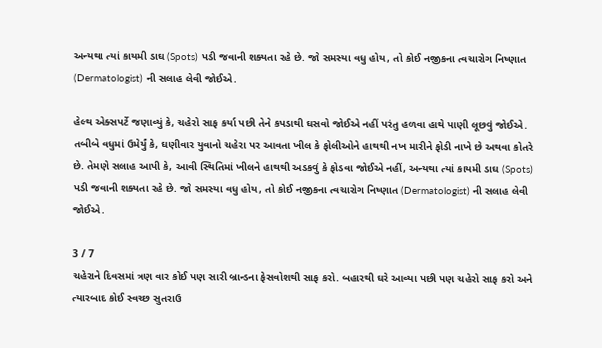અન્યથા ત્યાં કાયમી ડાઘ (Spots) પડી જવાની શક્યતા રહે છે. જો સમસ્યા વધુ હોય, તો કોઈ નજીકના ત્વચારોગ નિષ્ણાત (Dermatologist) ની સલાહ લેવી જોઈએ.

હેલ્થ એક્સપર્ટે જણાવ્યું કે, ચહેરો સાફ કર્યા પછી તેને કપડાથી ઘસવો જોઈએ નહીં પરંતુ હળવા હાથે પાણી લૂછવું જોઈએ. તબીબે વધુમાં ઉમેર્યું કે, ઘણીવાર યુવાનો ચહેરા પર આવતા ખીલ કે ફોલીઓને હાથથી નખ મારીને ફોડી નાખે છે અથવા કોતરે છે. તેમણે સલાહ આપી કે, આવી સ્થિતિમાં ખીલને હાથથી અડકવું કે ફોડવા જોઈએ નહીં, અન્યથા ત્યાં કાયમી ડાઘ (Spots) પડી જવાની શક્યતા રહે છે. જો સમસ્યા વધુ હોય, તો કોઈ નજીકના ત્વચારોગ નિષ્ણાત (Dermatologist) ની સલાહ લેવી જોઈએ.

3 / 7
ચહેરાને દિવસમાં ત્રણ વાર કોઈ પણ સારી બ્રાન્ડના ફેસવોશથી સાફ કરો. બહારથી ઘરે આવ્યા પછી પણ ચહેરો સાફ કરો અને ત્યારબાદ કોઈ સ્વચ્છ સુતરાઉ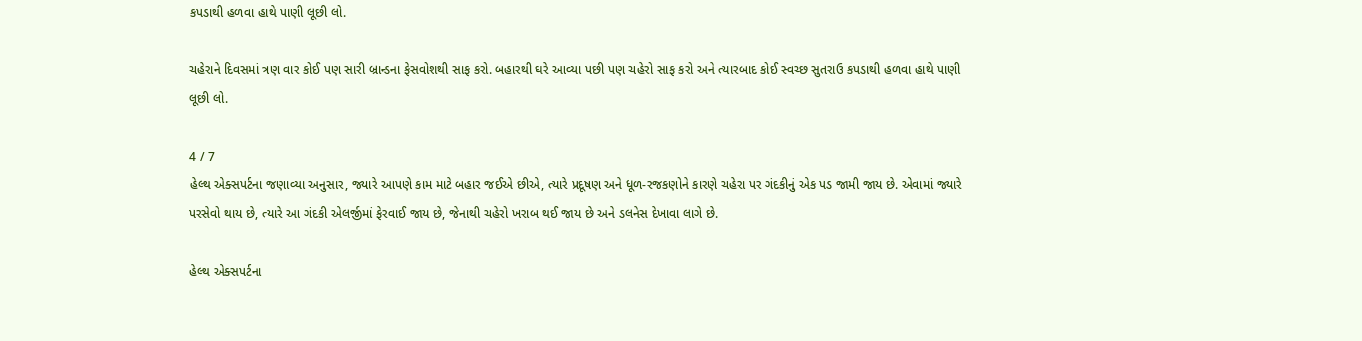કપડાથી હળવા હાથે પાણી લૂછી લો.

ચહેરાને દિવસમાં ત્રણ વાર કોઈ પણ સારી બ્રાન્ડના ફેસવોશથી સાફ કરો. બહારથી ઘરે આવ્યા પછી પણ ચહેરો સાફ કરો અને ત્યારબાદ કોઈ સ્વચ્છ સુતરાઉ કપડાથી હળવા હાથે પાણી લૂછી લો.

4 / 7
હેલ્થ એક્સપર્ટના જણાવ્યા અનુસાર, જ્યારે આપણે કામ માટે બહાર જઈએ છીએ, ત્યારે પ્રદૂષણ અને ધૂળ-રજકણોને કારણે ચહેરા પર ગંદકીનું એક પડ જામી જાય છે. એવામાં જ્યારે પરસેવો થાય છે, ત્યારે આ ગંદકી એલર્જીમાં ફેરવાઈ જાય છે, જેનાથી ચહેરો ખરાબ થઈ જાય છે અને ડલનેસ દેખાવા લાગે છે.

હેલ્થ એક્સપર્ટના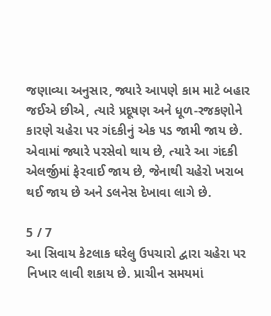જણાવ્યા અનુસાર, જ્યારે આપણે કામ માટે બહાર જઈએ છીએ, ત્યારે પ્રદૂષણ અને ધૂળ-રજકણોને કારણે ચહેરા પર ગંદકીનું એક પડ જામી જાય છે. એવામાં જ્યારે પરસેવો થાય છે, ત્યારે આ ગંદકી એલર્જીમાં ફેરવાઈ જાય છે, જેનાથી ચહેરો ખરાબ થઈ જાય છે અને ડલનેસ દેખાવા લાગે છે.

5 / 7
આ સિવાય કેટલાક ઘરેલુ ઉપચારો દ્વારા ચહેરા પર નિખાર લાવી શકાય છે. પ્રાચીન સમયમાં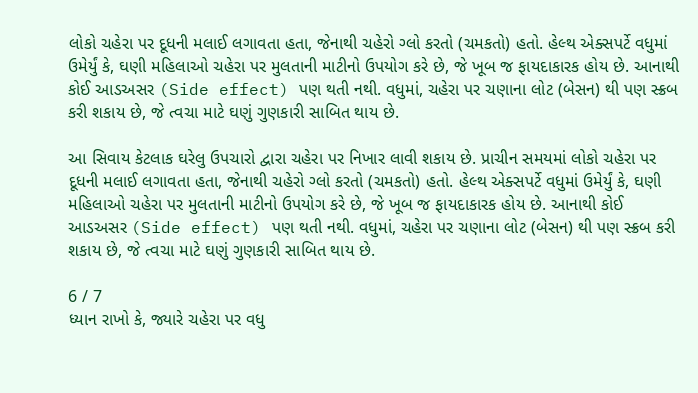લોકો ચહેરા પર દૂધની મલાઈ લગાવતા હતા, જેનાથી ચહેરો ગ્લો કરતો (ચમકતો) હતો. હેલ્થ એક્સપર્ટે વધુમાં ઉમેર્યું કે, ઘણી મહિલાઓ ચહેરા પર મુલતાની માટીનો ઉપયોગ કરે છે, જે ખૂબ જ ફાયદાકારક હોય છે. આનાથી કોઈ આડઅસર (Side effect) પણ થતી નથી. વધુમાં, ચહેરા પર ચણાના લોટ (બેસન) થી પણ સ્ક્રબ કરી શકાય છે, જે ત્વચા માટે ઘણું ગુણકારી સાબિત થાય છે.

આ સિવાય કેટલાક ઘરેલુ ઉપચારો દ્વારા ચહેરા પર નિખાર લાવી શકાય છે. પ્રાચીન સમયમાં લોકો ચહેરા પર દૂધની મલાઈ લગાવતા હતા, જેનાથી ચહેરો ગ્લો કરતો (ચમકતો) હતો. હેલ્થ એક્સપર્ટે વધુમાં ઉમેર્યું કે, ઘણી મહિલાઓ ચહેરા પર મુલતાની માટીનો ઉપયોગ કરે છે, જે ખૂબ જ ફાયદાકારક હોય છે. આનાથી કોઈ આડઅસર (Side effect) પણ થતી નથી. વધુમાં, ચહેરા પર ચણાના લોટ (બેસન) થી પણ સ્ક્રબ કરી શકાય છે, જે ત્વચા માટે ઘણું ગુણકારી સાબિત થાય છે.

6 / 7
ધ્યાન રાખો કે, જ્યારે ચહેરા પર વધુ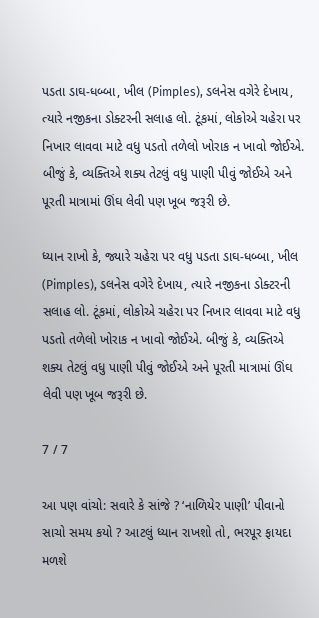પડતા ડાઘ-ધબ્બા, ખીલ (Pimples), ડલનેસ વગેરે દેખાય, ત્યારે નજીકના ડોક્ટરની સલાહ લો. ટૂંકમાં, લોકોએ ચહેરા પર નિખાર લાવવા માટે વધુ પડતો તળેલો ખોરાક ન ખાવો જોઈએ. બીજું કે, વ્યક્તિએ શક્ય તેટલું વધુ પાણી પીવું જોઈએ અને પૂરતી માત્રામાં ઊંઘ લેવી પણ ખૂબ જરૂરી છે.

ધ્યાન રાખો કે, જ્યારે ચહેરા પર વધુ પડતા ડાઘ-ધબ્બા, ખીલ (Pimples), ડલનેસ વગેરે દેખાય, ત્યારે નજીકના ડોક્ટરની સલાહ લો. ટૂંકમાં, લોકોએ ચહેરા પર નિખાર લાવવા માટે વધુ પડતો તળેલો ખોરાક ન ખાવો જોઈએ. બીજું કે, વ્યક્તિએ શક્ય તેટલું વધુ પાણી પીવું જોઈએ અને પૂરતી માત્રામાં ઊંઘ લેવી પણ ખૂબ જરૂરી છે.

7 / 7

આ પણ વાંચો: સવારે કે સાંજે ? ‘નાળિયેર પાણી’ પીવાનો સાચો સમય કયો ? આટલું ધ્યાન રાખશો તો, ભરપૂર ફાયદા મળશે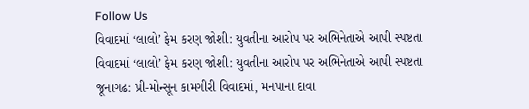Follow Us
વિવાદમાં ‘લાલો’ ફેમ કરણ જોશી: યુવતીના આરોપ પર અભિનેતાએ આપી સ્પષ્ટતા
વિવાદમાં ‘લાલો’ ફેમ કરણ જોશી: યુવતીના આરોપ પર અભિનેતાએ આપી સ્પષ્ટતા
જૂનાગઢ: પ્રી-મોન્સૂન કામગીરી વિવાદમાં, મનપાના દાવા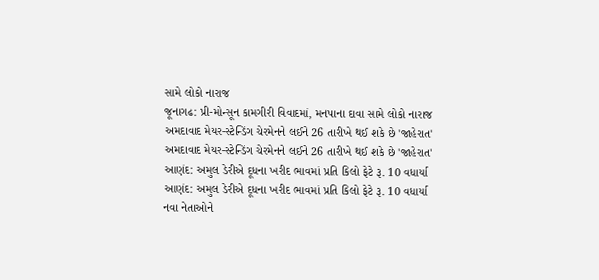સામે લોકો નારાજ
જૂનાગઢ: પ્રી-મોન્સૂન કામગીરી વિવાદમાં, મનપાના દાવા સામે લોકો નારાજ
અમદાવાદ મેયર-સ્ટેન્ડિંગ ચેરમેનને લઈને 26 તારીખે થઈ શકે છે 'જાહેરાત'
અમદાવાદ મેયર-સ્ટેન્ડિંગ ચેરમેનને લઈને 26 તારીખે થઈ શકે છે 'જાહેરાત'
આણંદ: અમુલ ડેરીએ દૂધના ખરીદ ભાવમાં પ્રતિ કિલો ફેટે રૂ. 10 વધાર્યા
આણંદ: અમુલ ડેરીએ દૂધના ખરીદ ભાવમાં પ્રતિ કિલો ફેટે રૂ. 10 વધાર્યા
નવા નેતાઓને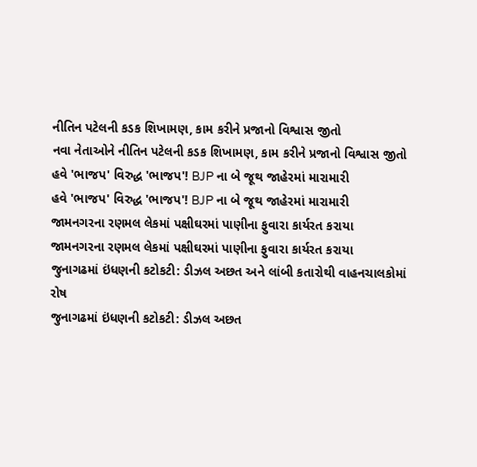નીતિન પટેલની કડક શિખામણ, કામ કરીને પ્રજાનો વિશ્વાસ જીતો
નવા નેતાઓને નીતિન પટેલની કડક શિખામણ, કામ કરીને પ્રજાનો વિશ્વાસ જીતો
હવે 'ભાજપ' વિરુદ્ધ 'ભાજપ'! BJP ના બે જૂથ જાહેરમાં મારામારી
હવે 'ભાજપ' વિરુદ્ધ 'ભાજપ'! BJP ના બે જૂથ જાહેરમાં મારામારી
જામનગરના રણમલ લેકમાં પક્ષીઘરમાં પાણીના ફુવારા કાર્યરત કરાયા
જામનગરના રણમલ લેકમાં પક્ષીઘરમાં પાણીના ફુવારા કાર્યરત કરાયા
જુનાગઢમાં ઇંધણની કટોકટી: ડીઝલ અછત અને લાંબી કતારોથી વાહનચાલકોમાં રોષ
જુનાગઢમાં ઇંધણની કટોકટી: ડીઝલ અછત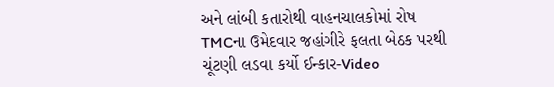અને લાંબી કતારોથી વાહનચાલકોમાં રોષ
TMCના ઉમેદવાર જહાંગીરે ફલતા બેઠક પરથી ચૂંટણી લડવા કર્યો ઈન્કાર-Video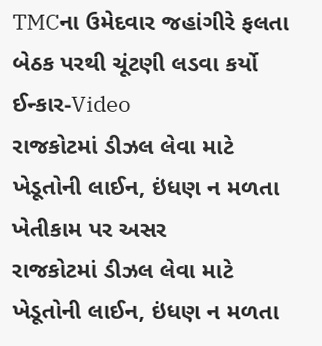TMCના ઉમેદવાર જહાંગીરે ફલતા બેઠક પરથી ચૂંટણી લડવા કર્યો ઈન્કાર-Video
રાજકોટમાં ડીઝલ લેવા માટે ખેડૂતોની લાઈન, ઇંધણ ન મળતા ખેતીકામ પર અસર
રાજકોટમાં ડીઝલ લેવા માટે ખેડૂતોની લાઈન, ઇંધણ ન મળતા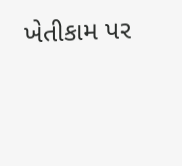ખેતીકામ પર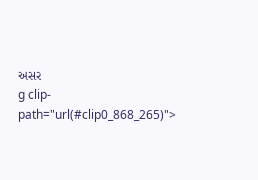અસર
g clip-path="url(#clip0_868_265)">